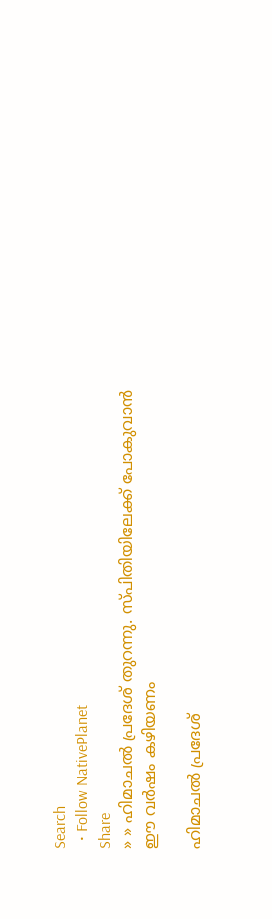Search
  • Follow NativePlanet
Share
» » ഹിമാചല്‍ പ്രദേശ് തുറന്നു. സ്പിതിയിലേക്ക് പോകുവാന്‍ ഈ വര്‍ഷം കഴിയണം

ഹിമാചല്‍ പ്രദേശ്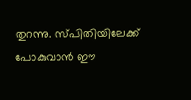തുറന്നു. സ്പിതിയിലേക്ക് പോകുവാന്‍ ഈ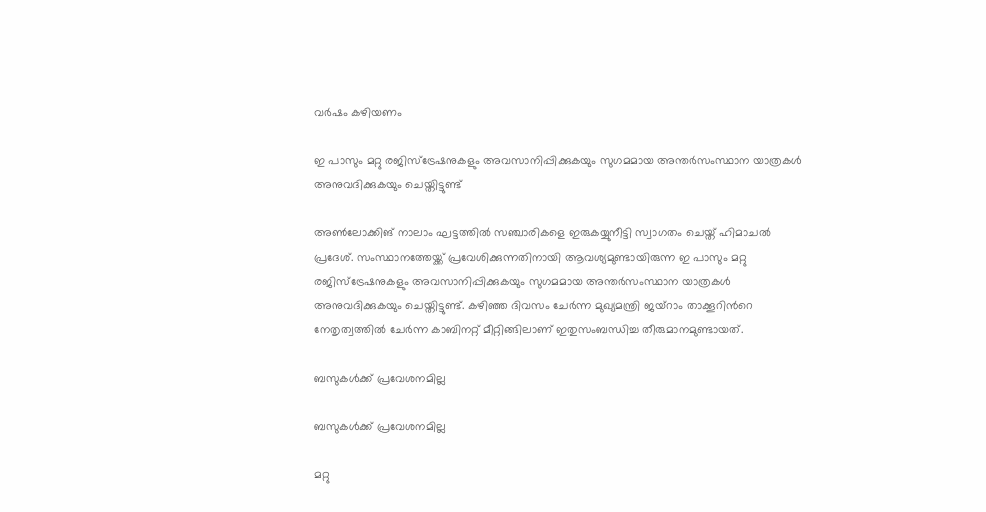വര്‍ഷം കഴിയണം

ഇ പാസും മറ്റു രജിസ്ട്രേഷനുകളും അവസാനിപ്പിക്കുകയും സുഗമമായ അന്തര്‍സംസ്ഥാന യാത്രകള്‍ അനുവദിക്കുകയും ചെയ്തിട്ടുണ്ട്

അണ്‍ലോക്കിങ് നാലാം ഘട്ടത്തില്‍ സഞ്ചാരികളെ ഇരുകയ്യുനീട്ടി സ്വാഗതം ചെയ്ത് ഹിമാചല്‍ പ്രദേശ്. സംസ്ഥാനത്തേയ്ക്ക് പ്രവേശിക്കുന്നതിനായി ആവശ്യമുണ്ടായിരുന്ന ഇ പാസും മറ്റു രജിസ്ട്രേഷനുകളും അവസാനിപ്പിക്കുകയും സുഗമമായ അന്തര്‍സംസ്ഥാന യാത്രകള്‍ അനുവദിക്കുകയും ചെയ്തിട്ടുണ്ട്. കഴിഞ്ഞ ദിവസം ചേര്‍ന്ന മുഖ്യമന്ത്രി ജയ്റാം താക്കൂറിന്‍റെ നേതൃത്വത്തില്‍ ചേര്‍ന്ന കാബിനറ്റ് മീറ്റിങ്ങിലാണ് ഇതുസംബന്ധിച്ച തീരുമാനമുണ്ടായത്.

ബസുകള്‍ക്ക് പ്രവേശനമില്ല

ബസുകള്‍ക്ക് പ്രവേശനമില്ല

മറ്റു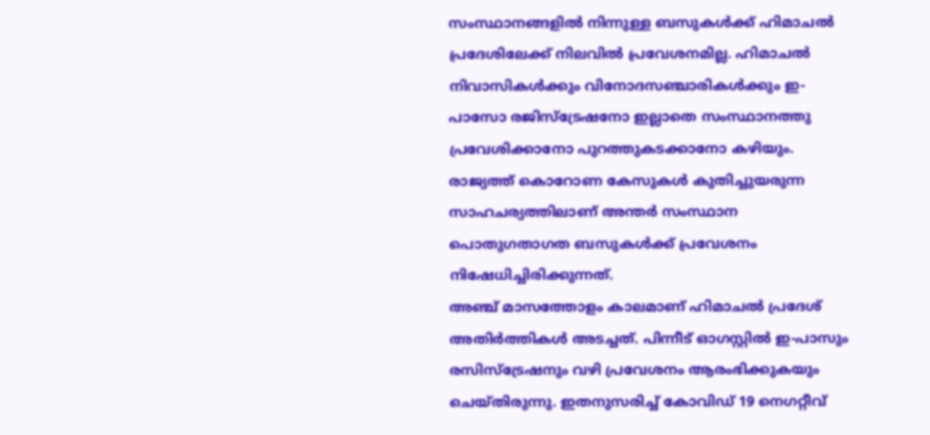സംസ്ഥാനങ്ങളില്‍ നിന്നുള്ള ബസുകള്‍ക്ക് ഹിമാചല്‍ പ്രദേശിലേക്ക് നിലവില്‍ പ്രവേശനമില്ല. ഹിമാചൽ നിവാസികൾക്കും വിനോദസഞ്ചാരികൾക്കും ഇ-പാസോ രജിസ്ട്രേഷനോ ഇല്ലാതെ സംസ്ഥാനത്തു പ്രവേശിക്കാനോ പുറത്തുകടക്കാനോ കഴിയും. രാജ്യത്ത് കൊറോണ കേസുകള്‍ കുതിച്ചുയരുന്ന സാഹചര്യത്തിലാണ് അന്തര്‍ സംസ്ഥാന പൊതുഗതാഗത ബസുകള്‍ക്ക് പ്രവേശനം നിഷേധിച്ചിരിക്കുന്നത്.
അഞ്ച് മാസത്തോളം കാലമാണ് ഹിമാചല്‍ പ്രദേശ് അതിര്‍ത്തികള്‍ അടച്ചത്. പിന്നീട് ഓഗസ്റ്റില്‍ ഇ-പാസും രസിസ്ട്രേഷനും വഴി പ്രവേശനം ആരംഭിക്കുകയും ചെയ്തിരുന്നു. ഇതനുസരിച്ച് കോവിഡ് 19 നെഗറ്റീവ്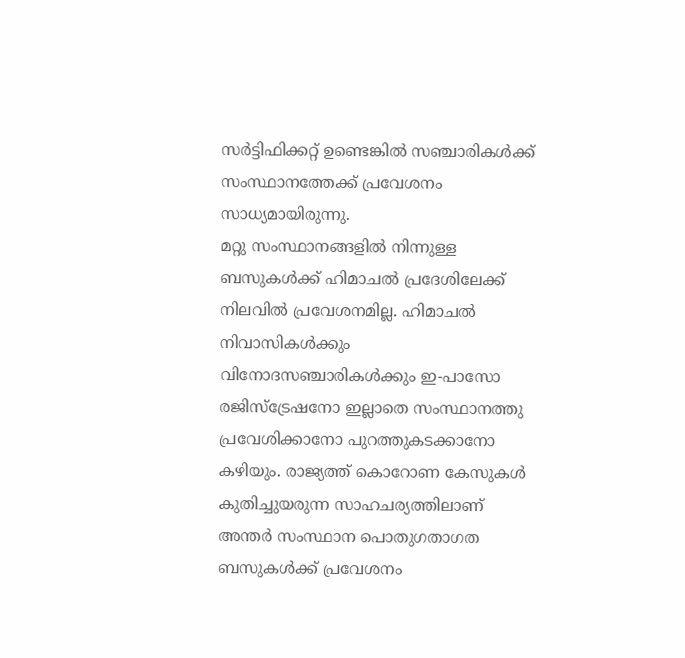സര്‍ട്ടിഫിക്കറ്റ് ഉണ്ടെങ്കില്‍ സഞ്ചാരികള്‍ക്ക് സംസ്ഥാനത്തേക്ക് പ്രവേശനം സാധ്യമായിരുന്നു.
മറ്റു സംസ്ഥാനങ്ങളില്‍ നിന്നുള്ള ബസുകള്‍ക്ക് ഹിമാചല്‍ പ്രദേശിലേക്ക് നിലവില്‍ പ്രവേശനമില്ല. ഹിമാചൽ നിവാസികൾക്കും വിനോദസഞ്ചാരികൾക്കും ഇ-പാസോ രജിസ്ട്രേഷനോ ഇല്ലാതെ സംസ്ഥാനത്തു പ്രവേശിക്കാനോ പുറത്തുകടക്കാനോ കഴിയും. രാജ്യത്ത് കൊറോണ കേസുകള്‍ കുതിച്ചുയരുന്ന സാഹചര്യത്തിലാണ് അന്തര്‍ സംസ്ഥാന പൊതുഗതാഗത ബസുകള്‍ക്ക് പ്രവേശനം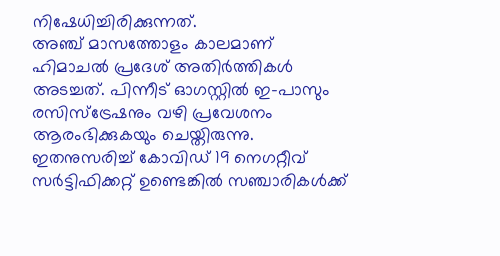നിഷേധിച്ചിരിക്കുന്നത്.
അഞ്ച് മാസത്തോളം കാലമാണ് ഹിമാചല്‍ പ്രദേശ് അതിര്‍ത്തികള്‍ അടച്ചത്. പിന്നീട് ഓഗസ്റ്റില്‍ ഇ-പാസും രസിസ്ട്രേഷനും വഴി പ്രവേശനം ആരംഭിക്കുകയും ചെയ്തിരുന്നു. ഇതനുസരിച്ച് കോവിഡ് 19 നെഗറ്റീവ് സര്‍ട്ടിഫിക്കറ്റ് ഉണ്ടെങ്കില്‍ സഞ്ചാരികള്‍ക്ക്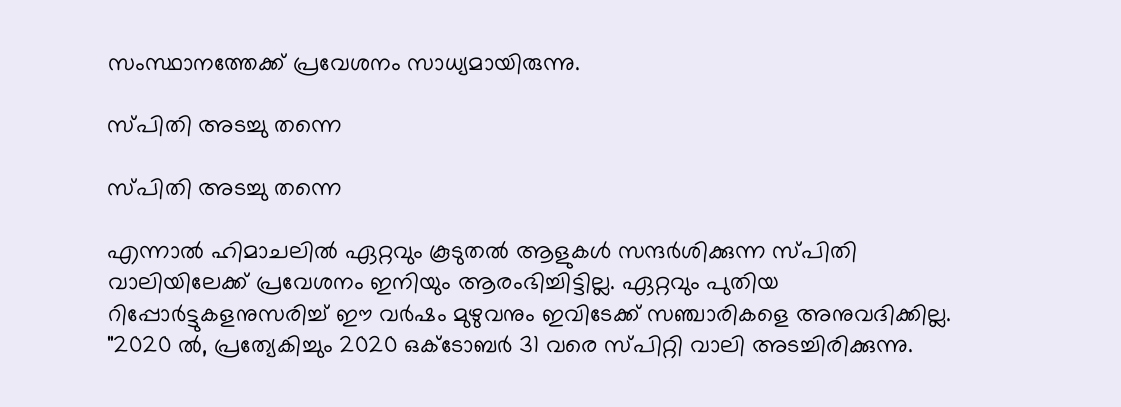സംസ്ഥാനത്തേക്ക് പ്രവേശനം സാധ്യമായിരുന്നു.

സ്പിതി അടച്ചു തന്നെ

സ്പിതി അടച്ചു തന്നെ

എന്നാല്‍ ഹിമാചലില്‍ ഏറ്റവും കൂടുതല്‍ ആളുകള്‍ സന്ദര്‍ശിക്കുന്ന സ്പിതി വാലിയിലേക്ക് പ്രവേശനം ഇനിയും ആരംഭിച്ചിട്ടില്ല. ഏറ്റവും പുതിയ റിപ്പോര്‍ട്ടുകളനുസരിച്ച് ഈ വര്‍ഷം മുഴുവനും ഇവിടേക്ക് സഞ്ചാരികളെ അനുവദിക്കില്ല.
"2020 ൽ, പ്രത്യേകിച്ചും 2020 ഒക്ടോബർ 31 വരെ സ്പിറ്റി വാലി അടച്ചിരിക്കുന്നു.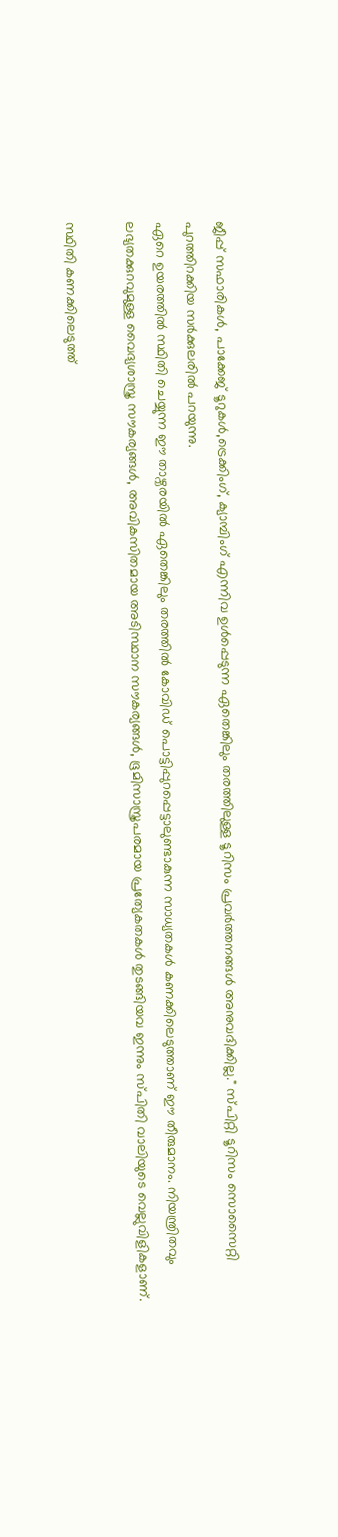ജീപ്പ് സഫാരികൾ, പാക്കേജ് ടൂറുകൾ,ട്രെക്കിംഗ്, ക്യാമ്പിംഗ് എന്നിവ ഉൾപ്പെടുന്ന ഏതെങ്കിലും തരത്തിലുള്ള ടൂറിസം പ്രവർത്തനങ്ങൾ അനുവദിക്കില്ല." സ്പിറ്റി ടൂറിസം സൊസൈറ്റി പുറത്തിറക്കിയ സര്‍ക്കുലരില്‍ പറയുന്നു.
ഏറെ ഉയരത്തില്‍ സ്ഥിതി ചെയ്യുന്ന ഈ താഴ്വരയില്‍ ഏതെങ്കിലും തരത്തില്‍ കോവിഡ് പൊട്ടിപ്പുറപ്പെട്ടാലുണ്ടാകുന്ന സാധ്യതകള്‍ കണക്കിലെടുത്താണ് ഈ തീരുമാനം. നിയന്ത്രിതവും ലഭ്യതക്കുറവുമുള്ള വൈദ്യശാസ്ത്ര സൗകര്യങ്ങള്‍, അവികസിതമായ അടിസ്ഥാന സൗകര്യങ്ങള്‍, ഭൂമിസാസ്ത്രപരമായ പ്രത്യേകതകള്‍ തുടങ്ങിയവ ഇന്നും സ്പിതി വാലിയുടെ വെല്ലുവിളികളാണ്.

സ്ഥിതി കണക്കിലെടുത്ത്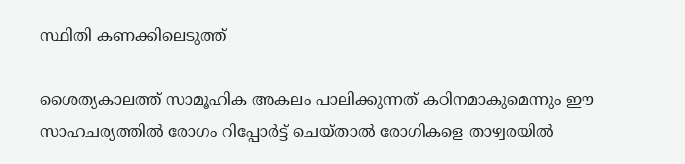സ്ഥിതി കണക്കിലെടുത്ത്

ശൈത്യകാലത്ത് സാമൂഹിക അകലം പാലിക്കുന്നത് കഠിനമാകുമെന്നും ഈ സാഹചര്യത്തില്‍ രോഗം റിപ്പോര്‍‌ട്ട് ചെയ്താല്‍ രോഗികളെ താഴ്വരയിൽ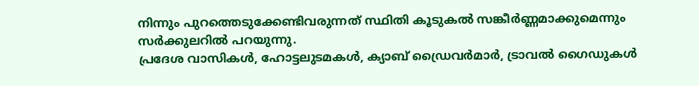നിന്നും പുറത്തെടുക്കേണ്ടിവരുന്നത് സ്ഥിതി കൂടുകല്‍ സങ്കീര്‍ണ്ണമാക്കുമെന്നും സര്‍ക്കുലറില്‍ പറയുന്നു.
പ്രദേശ വാസികള്‍, ഹോട്ടലുടമകള്‍, ക്യാബ് ഡ്രൈവര്‍മാര്‍, ട്രാവല്‍ ഗൈഡുകള്‍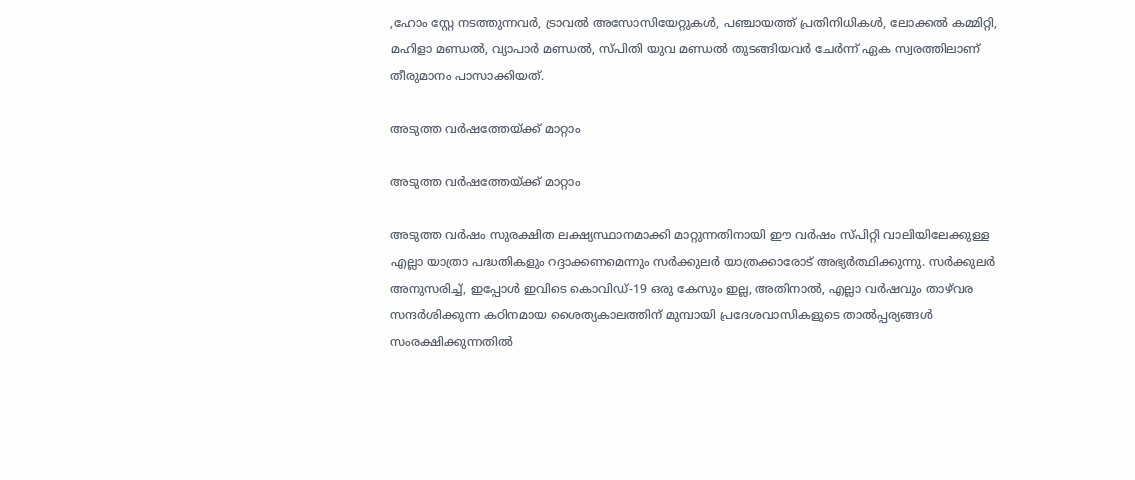,ഹോം സ്റ്റേ നടത്തുന്നവര്‍, ട്രാവല്‍ അസോസിയേറ്റുകള്‍, പഞ്ചായത്ത് പ്രതിനിധികള്‍, ലോക്കല്‍ കമ്മിറ്റി, മഹിളാ മണ്ഡല്‍, വ്യാപാര്‍ മണ്ഡല്‍, സ്പിതി യുവ മണ്ഡല്‍ തുടങ്ങിയവര്‍ ചേര്‍ന്ന് ഏക സ്വരത്തിലാണ് തീരുമാനം പാസാക്കിയത്.

അടുത്ത വര്‍ഷത്തേയ്ക്ക് മാറ്റാം

അടുത്ത വര്‍ഷത്തേയ്ക്ക് മാറ്റാം

അടുത്ത വർഷം സുരക്ഷിത ലക്ഷ്യസ്ഥാനമാക്കി മാറ്റുന്നതിനായി ഈ വർഷം സ്പിറ്റി വാലിയിലേക്കുള്ള എല്ലാ യാത്രാ പദ്ധതികളും റദ്ദാക്കണമെന്നും സര്‍ക്കുലര്‍ യാത്രക്കാരോട് അഭ്യർത്ഥിക്കുന്നു. സർക്കുലർ അനുസരിച്ച്, ഇപ്പോൾ ഇവിടെ കൊവിഡ്-19 ഒരു കേസും ഇല്ല, അതിനാൽ, എല്ലാ വർഷവും താഴ്‌വര സന്ദർശിക്കുന്ന കഠിനമായ ശൈത്യകാലത്തിന് മുമ്പായി പ്രദേശവാസികളുടെ താൽപ്പര്യങ്ങൾ സംരക്ഷിക്കുന്നതിൽ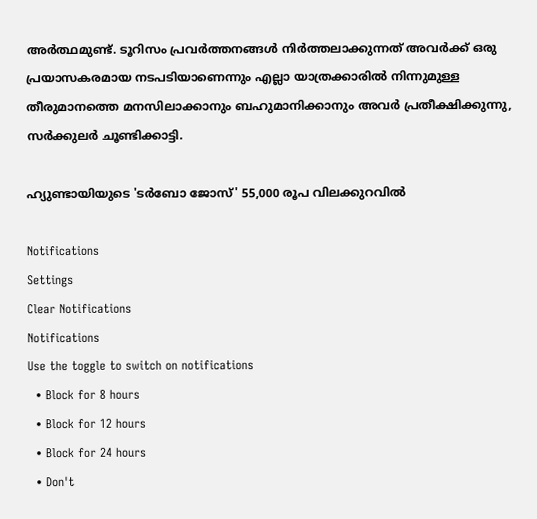അർത്ഥമുണ്ട്. ടൂറിസം പ്രവർത്തനങ്ങൾ നിർത്തലാക്കുന്നത് അവർക്ക് ഒരു പ്രയാസകരമായ നടപടിയാണെന്നും എല്ലാ യാത്രക്കാരിൽ നിന്നുമുള്ള തീരുമാനത്തെ മനസിലാക്കാനും ബഹുമാനിക്കാനും അവർ പ്രതീക്ഷിക്കുന്നു, സര്‍ക്കുലര്‍ ചൂണ്ടിക്കാട്ടി.

ഹ്യുണ്ടായിയുടെ 'ടർബോ ജോസ്' 55,000 രൂപ വിലക്കുറവിൽ

Notifications
Settings
Clear Notifications
Notifications
Use the toggle to switch on notifications
  • Block for 8 hours
  • Block for 12 hours
  • Block for 24 hours
  • Don't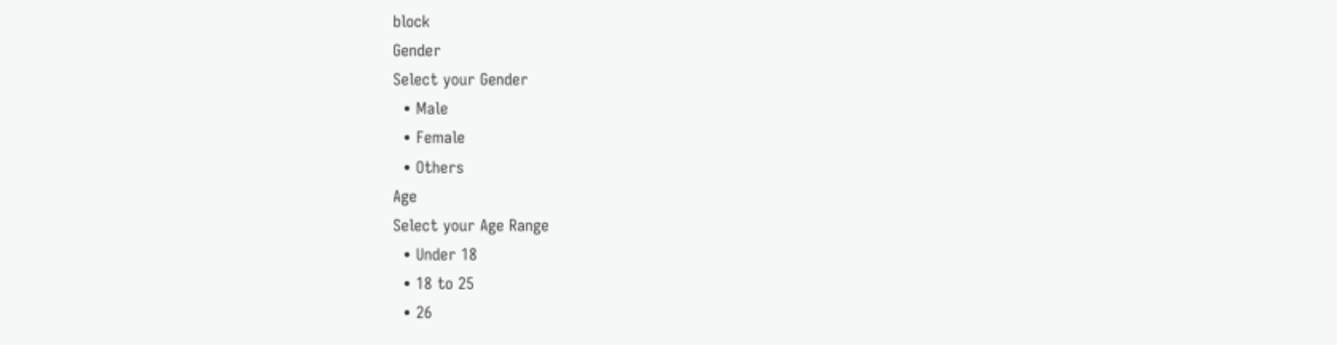block
Gender
Select your Gender
  • Male
  • Female
  • Others
Age
Select your Age Range
  • Under 18
  • 18 to 25
  • 26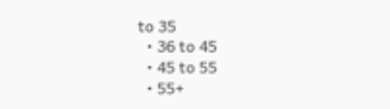to 35
  • 36 to 45
  • 45 to 55
  • 55+